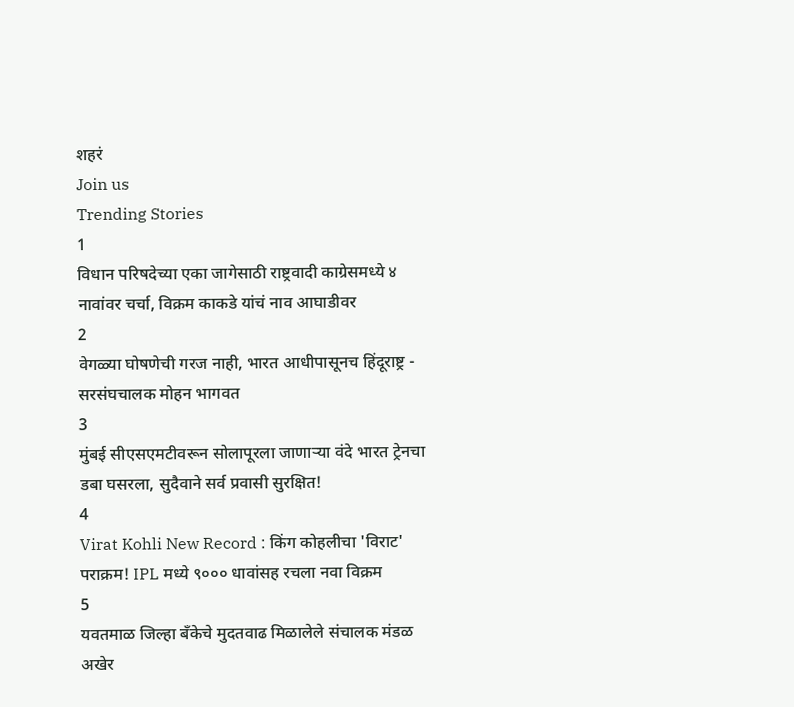शहरं
Join us
Trending Stories
1
विधान परिषदेच्या एका जागेसाठी राष्ट्रवादी काग्रेसमध्ये ४ नावांवर चर्चा, विक्रम काकडे यांचं नाव आघाडीवर
2
वेगळ्या घोषणेची गरज नाही, भारत आधीपासूनच हिंदूराष्ट्र - सरसंघचालक मोहन भागवत
3
मुंबई सीएसएमटीवरून सोलापूरला जाणाऱ्या वंदे भारत ट्रेनचा डबा घसरला, सुदैवाने सर्व प्रवासी सुरक्षित!
4
Virat Kohli New Record : किंग कोहलीचा 'विराट' पराक्रम! IPL मध्ये ९००० धावांसह रचला नवा विक्रम
5
यवतमाळ जिल्हा बँकेचे मुदतवाढ मिळालेले संचालक मंडळ अखेर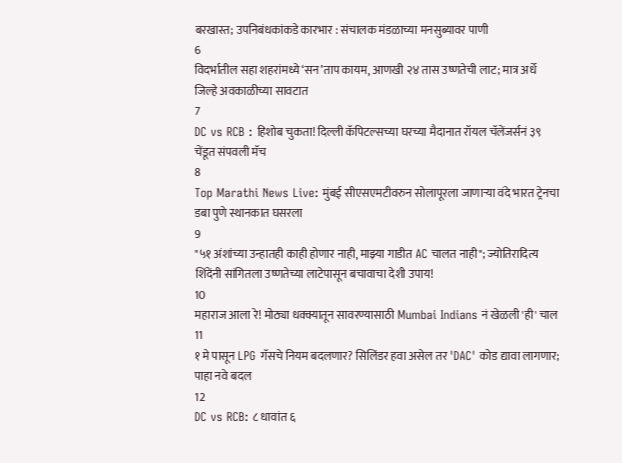बरखास्त; उपनिबंधकांकडे कारभार : संचालक मंडळाच्या मनसुब्यावर पाणी
6
विदर्भातील सहा शहरांमध्ये ‘सन’ताप कायम, आणखी २४ तास उष्णतेची लाट; मात्र अर्धे जिल्हे अवकाळीच्या सावटात
7
DC vs RCB : हिशोब चुकता! दिल्ली कॅपिटल्सच्या घरच्या मैदानात रॉयल चॅलेंजर्सनं ३९ चेंडूत संपवली मॅच
8
Top Marathi News Live: मुंबई सीएसएमटीवरुन सोलापूरला जाणाऱ्या वंदे भारत ट्रेनचा डबा पुणे स्थानकात घसरला
9
"५१ अंशांच्या उन्हातही काही होणार नाही, माझ्या गाडीत AC चालत नाही"; ज्योतिरादित्य शिंदेंनी सांगितला उष्णतेच्या लाटेपासून बचावाचा देशी उपाय!
10
महाराज आला रे! मोठ्या धक्क्यातून सावरण्यासाठी Mumbai Indians नं खेळली 'ही' चाल
11
१ मे पासून LPG गॅसचे नियम बदलणार? सिलिंडर हवा असेल तर 'DAC' कोड द्यावा लागणार; पाहा नवे बदल
12
DC vs RCB: ८ धावांत ६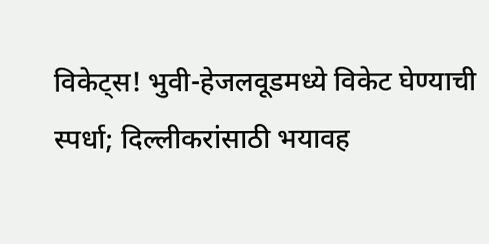विकेट्स! भुवी-हेजलवूडमध्ये विकेट घेण्याची स्पर्धा; दिल्लीकरांसाठी भयावह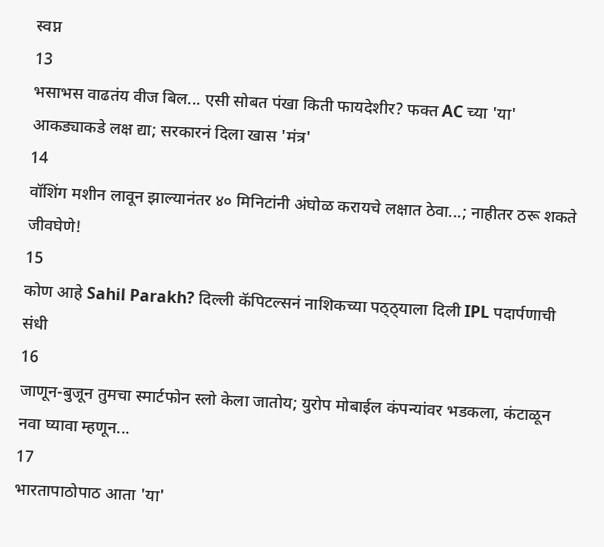स्वप्न
13
भसाभस वाढतंय वीज बिल... एसी सोबत पंखा किती फायदेशीर? फक्त AC च्या 'या' आकड्याकडे लक्ष द्या; सरकारनं दिला खास 'मंत्र'
14
वॉशिंग मशीन लावून झाल्यानंतर ४० मिनिटांनी अंघोळ करायचे लक्षात ठेवा...; नाहीतर ठरू शकते जीवघेणे!
15
कोण आहे Sahil Parakh? दिल्ली कॅपिटल्सनं नाशिकच्या पठ्ठ्याला दिली IPL पदार्पणाची संधी
16
जाणून-बुजून तुमचा स्मार्टफोन स्लो केला जातोय; युरोप मोबाईल कंपन्यांवर भडकला, कंटाळून नवा घ्यावा म्हणून...
17
भारतापाठोपाठ आता 'या'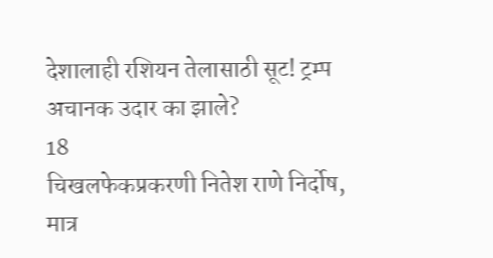देशालाही रशियन तेलासाठी सूट! ट्रम्प अचानक उदार का झाले?
18
चिखलफेकप्रकरणी नितेश राणे निर्दोष, मात्र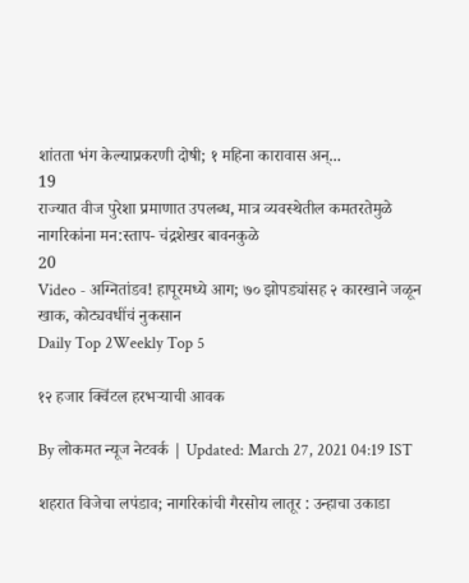शांतता भंग केल्याप्रकरणी दोषी; १ महिना कारावास अन्...
19
राज्यात वीज पुरेशा प्रमाणात उपलब्ध, मात्र व्यवस्थेतील कमतरतेमुळे नागरिकांना मन:स्ताप- चंद्रशेखर बावनकुळे
20
Video - अग्नितांडव! हापूरमध्ये आग; ७० झोपड्यांसह २ कारखाने जळून खाक, कोट्यवधींचं नुकसान
Daily Top 2Weekly Top 5

१२ हजार क्विंटल हरभऱ्याची आवक

By लोकमत न्यूज नेटवर्क | Updated: March 27, 2021 04:19 IST

शहरात विजेचा लपंडाव; नागरिकांची गैरसोय लातूर : उन्हाचा उकाडा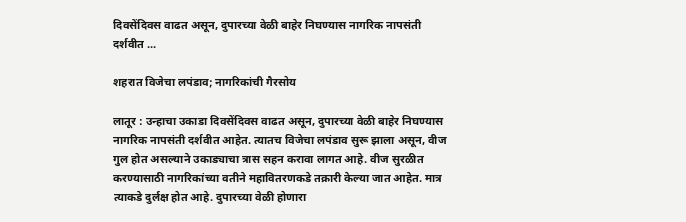दिवसेंदिवस वाढत असून, दुपारच्या वेळी बाहेर निघण्यास नागरिक नापसंती दर्शवीत ...

शहरात विजेचा लपंडाव; नागरिकांची गैरसोय

लातूर : उन्हाचा उकाडा दिवसेंदिवस वाढत असून, दुपारच्या वेळी बाहेर निघण्यास नागरिक नापसंती दर्शवीत आहेत. त्यातच विजेचा लपंडाव सुरू झाला असून, वीज गुल होत असल्याने उकाड्याचा त्रास सहन करावा लागत आहे. वीज सुरळीत करण्यासाठी नागरिकांच्या वतीने महावितरणकडे तक्रारी केल्या जात आहेत. मात्र त्याकडे दुर्लक्ष होत आहे. दुपारच्या वेळी होणारा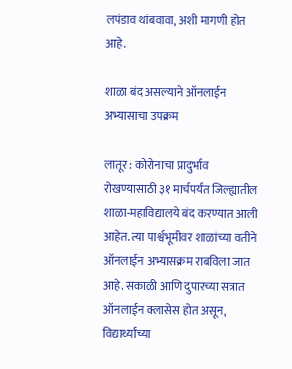लपंडाव थांबवावा, अशी मागणी होत आहे.

शाळा बंद असल्याने ऑनलाईन अभ्यासाचा उपक्रम

लातूर : कोरोनाचा प्रादुर्भाव रोखण्यासाठी ३१ मार्चपर्यंत जिल्ह्यातील शाळा-महाविद्यालये बंद करण्यात आली आहेत. त्या पार्श्वभूमीवर शाळांच्या वतीने ऑनलाईन अभ्यासक्रम राबविला जात आहे. सकाळी आणि दुपारच्या सत्रात ऑनलाईन क्लासेस होत असून, विद्यार्थ्यांच्या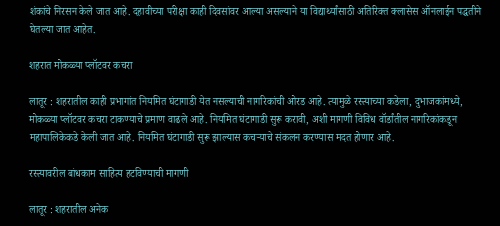शंकांचे निरसन केले जात आहे. दहावीच्या परीक्षा काही दिवसांवर आल्या असल्याने या विद्यार्थ्यांसाठी अतिरिक्त क्लासेस ऑनलाईन पद्धतीने घेतल्या जात आहेत.

शहरात मोकळ्या प्लॉटवर कचरा

लातूर : शहरातील काही प्रभागांत नियमित घंटागाडी येत नसल्याची नागरिकांची ओरड आहे. त्यामुळे रस्त्याच्या कडेला, दुभाजकांमध्ये, मोकळ्या प्लॉटवर कचरा टाकण्याचे प्रमाण वाढले आहे. नियमित घंटागाडी सुरू करावी, अशी मागणी विविध वॉर्डांतील नागरिकांकडून महापालिकेकडे केली जात आहे. नियमित घंटागाडी सुरू झाल्यास कचऱ्याचे संकलन करण्यास मदत होणार आहे.

रस्त्यावरील बांधकाम साहित्य हटविण्याची मागणी

लातूर : शहरातील अनेक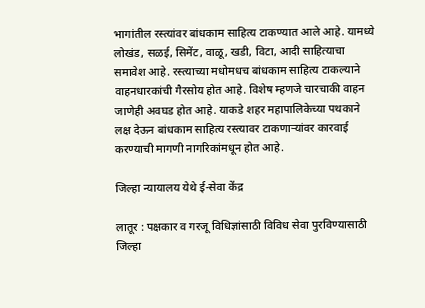भागांतील रस्त्यांवर बांधकाम साहित्य टाकण्यात आले आहे. यामध्ये लोखंड, सळई, सिमेंट, वाळू, खडी, विटा, आदी साहित्याचा समावेश आहे. रस्त्याच्या मधोमधच बांधकाम साहित्य टाकल्याने वाहनधारकांची गैरसोय होत आहे. विशेष म्हणजे चारचाकी वाहन जाणेही अवघड होत आहे. याकडे शहर महापालिकेच्या पथकाने लक्ष देऊन बांधकाम साहित्य रस्त्यावर टाकणाऱ्यांवर कारवाई करण्याची मागणी नागरिकांमधून होत आहे.

जिल्हा न्यायालय येथे ई-सेवा केंद्र

लातूर : पक्षकार व गरजू विधिज्ञांसाठी विविध सेवा पुरविण्यासाठी जिल्हा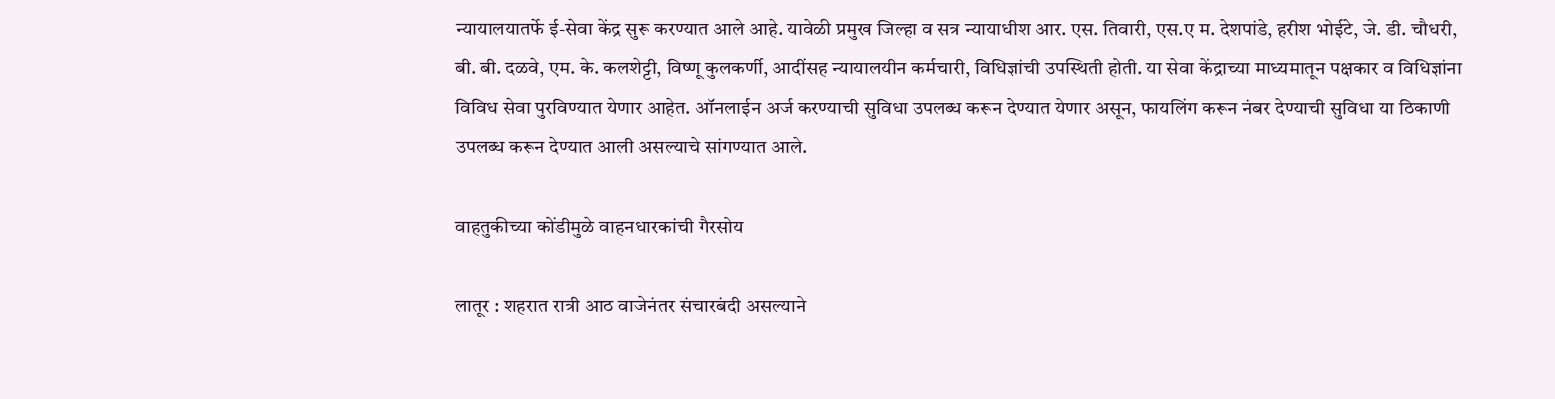न्यायालयातर्फे ई-सेवा केंद्र सुरू करण्यात आले आहे. यावेळी प्रमुख जिल्हा व सत्र न्यायाधीश आर. एस. तिवारी, एस.ए म. देशपांडे, हरीश भोईटे, जे. डी. चौधरी, बी. बी. दळवे, एम. के. कलशेट्टी, विष्णू कुलकर्णी, आदींसह न्यायालयीन कर्मचारी, विधिज्ञांची उपस्थिती होती. या सेवा केंद्राच्या माध्यमातून पक्षकार व विधिज्ञांना विविध सेवा पुरविण्यात येणार आहेत. ऑनलाईन अर्ज करण्याची सुविधा उपलब्ध करून देण्यात येणार असून, फायलिंग करून नंबर देण्याची सुविधा या ठिकाणी उपलब्ध करून देण्यात आली असल्याचे सांगण्यात आले.

वाहतुकीच्या कोंडीमुळे वाहनधारकांची गैरसोय

लातूर : शहरात रात्री आठ वाजेनंतर संचारबंदी असल्याने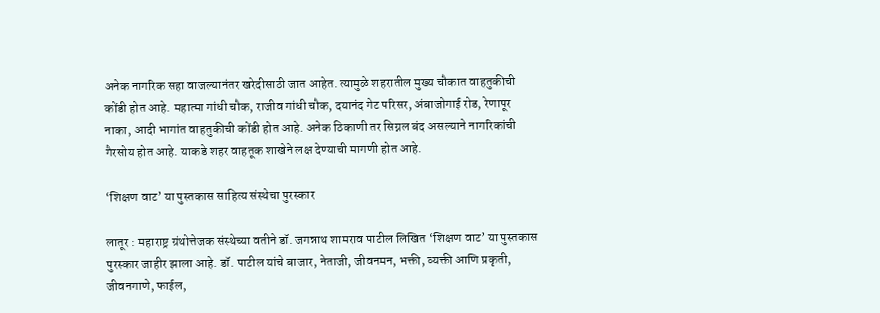अनेक नागरिक सहा वाजल्यानंतर खरेदीसाठी जात आहेत. त्यामुळे शहरातील मुख्य चौकात वाहतुकीची कोंडी होत आहे. महात्मा गांधी चौक, राजीव गांधी चौक, दयानंद गेट परिसर, अंबाजोगाई रोड, रेणापूर नाका, आदी भागांत वाहतुकीची कोंडी होत आहे. अनेक ठिकाणी तर सिग्नल बंद असल्याने नागरिकांची गैरसोय होत आहे. याकडे शहर वाहतूक शाखेने लक्ष देण्याची मागणी होत आहे.

‘शिक्षण वाट’ या पुस्तकास साहित्य संस्थेचा पुरस्कार

लातूर : महाराष्ट्र ग्रंथोत्तेजक संस्थेच्या वतीने डॉ. जगन्नाथ शामराव पाटील लिखित ‘शिक्षण वाट’ या पुस्तकास पुरस्कार जाहीर झाला आहे. डॉ. पाटील यांचे बाजार, नेताजी, जीवनमन, भक्ती, व्यक्ती आणि प्रकृती, जीवनगाणे, फाईल,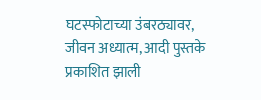घटस्फोटाच्या उंबरठ्यावर, जीवन अध्यात्म, आदी पुस्तके प्रकाशित झाली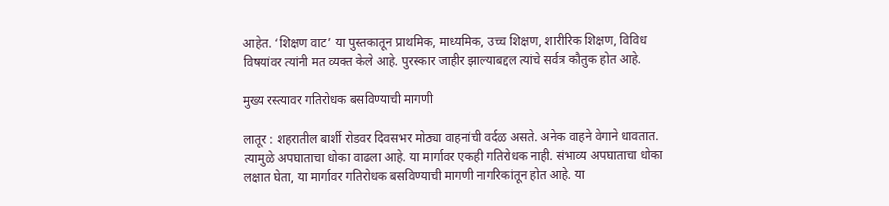आहेत. ‘शिक्षण वाट’ या पुस्तकातून प्राथमिक, माध्यमिक, उच्च शिक्षण, शारीरिक शिक्षण, विविध विषयांवर त्यांनी मत व्यक्त केले आहे. पुरस्कार जाहीर झाल्याबद्दल त्यांचे सर्वत्र कौतुक होत आहे.

मुख्य रस्त्यावर गतिरोधक बसविण्याची मागणी

लातूर : शहरातील बार्शी रोडवर दिवसभर मोठ्या वाहनांची वर्दळ असते. अनेक वाहने वेगाने धावतात. त्यामुळे अपघाताचा धोका वाढला आहे. या मार्गावर एकही गतिरोधक नाही. संभाव्य अपघाताचा धोका लक्षात घेता, या मार्गावर गतिरोधक बसविण्याची मागणी नागरिकांतून होत आहे. या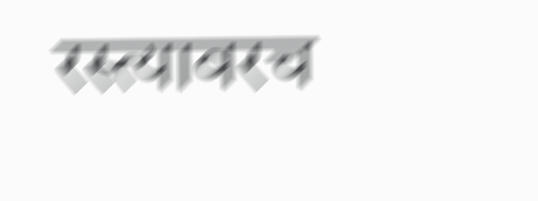रस्त्यावरच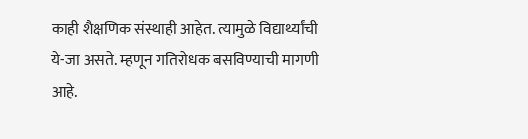काही शैक्षणिक संस्थाही आहेत. त्यामुळे विद्यार्थ्यांची ये-जा असते. म्हणून गतिरोधक बसविण्याची मागणी आहे.